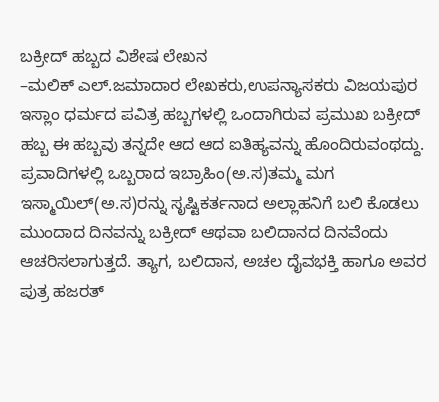ಬಕ್ರೀದ್ ಹಬ್ಬದ ವಿಶೇಷ ಲೇಖನ
–ಮಲಿಕ್ ಎಲ್.ಜಮಾದಾರ ಲೇಖಕರು,ಉಪನ್ಯಾಸಕರು ವಿಜಯಪುರ
ಇಸ್ಲಾಂ ಧರ್ಮದ ಪವಿತ್ರ ಹಬ್ಬಗಳಲ್ಲಿ ಒಂದಾಗಿರುವ ಪ್ರಮುಖ ಬಕ್ರೀದ್ ಹಬ್ಬ ಈ ಹಬ್ಬವು ತನ್ನದೇ ಆದ ಆದ ಐತಿಹ್ಯವನ್ನು ಹೊಂದಿರುವಂಥದ್ದು. ಪ್ರವಾದಿಗಳಲ್ಲಿ ಒಬ್ಬರಾದ ಇಬ್ರಾಹಿಂ(ಅ.ಸ)ತಮ್ಮ ಮಗ ಇಸ್ಮಾಯಿಲ್(ಅ.ಸ)ರನ್ನು ಸೃಷ್ಟಿಕರ್ತನಾದ ಅಲ್ಲಾಹನಿಗೆ ಬಲಿ ಕೊಡಲು ಮುಂದಾದ ದಿನವನ್ನು ಬಕ್ರೀದ್ ಆಥವಾ ಬಲಿದಾನದ ದಿನವೆಂದು ಆಚರಿಸಲಾಗುತ್ತದೆ. ತ್ಯಾಗ, ಬಲಿದಾನ, ಅಚಲ ದೈವಭಕ್ತಿ ಹಾಗೂ ಅವರ ಪುತ್ರ ಹಜರತ್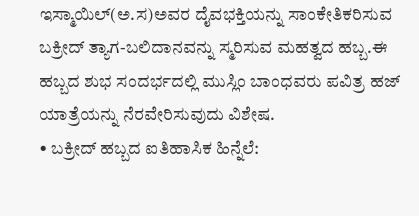ಇಸ್ಮಾಯಿಲ್(ಅ.ಸ)ಅವರ ದೈವಭಕ್ತಿಯನ್ನು ಸಾಂಕೇತಿಕರಿಸುವ ಬಕ್ರೀದ್ ತ್ಯಾಗ-ಬಲಿದಾನವನ್ನು ಸ್ಮರಿಸುವ ಮಹತ್ವದ ಹಬ್ಬ.ಈ ಹಬ್ಬದ ಶುಭ ಸಂದರ್ಭದಲ್ಲಿ ಮುಸ್ಲಿಂ ಬಾಂಧವರು ಪವಿತ್ರ ಹಜ್ ಯಾತ್ರೆಯನ್ನು ನೆರವೇರಿಸುವುದು ವಿಶೇಷ.
• ಬಕ್ರೀದ್ ಹಬ್ಬದ ಐತಿಹಾಸಿಕ ಹಿನ್ನೆಲೆ: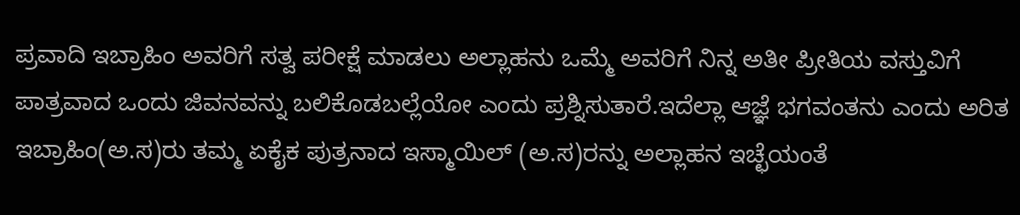ಪ್ರವಾದಿ ಇಬ್ರಾಹಿಂ ಅವರಿಗೆ ಸತ್ವ ಪರೀಕ್ಷೆ ಮಾಡಲು ಅಲ್ಲಾಹನು ಒಮ್ಮೆ ಅವರಿಗೆ ನಿನ್ನ ಅತೀ ಪ್ರೀತಿಯ ವಸ್ತುವಿಗೆ ಪಾತ್ರವಾದ ಒಂದು ಜಿವನವನ್ನು ಬಲಿಕೊಡಬಲ್ಲೆಯೋ ಎಂದು ಪ್ರಶ್ನಿಸುತಾರೆ.ಇದೆಲ್ಲಾ ಆಜ್ಞೆ ಭಗವಂತನು ಎಂದು ಅರಿತ ಇಬ್ರಾಹಿಂ(ಅ.ಸ)ರು ತಮ್ಮ ಏಕೈಕ ಪುತ್ರನಾದ ಇಸ್ಮಾಯಿಲ್ (ಅ.ಸ)ರನ್ನು ಅಲ್ಲಾಹನ ಇಚ್ಛೆಯಂತೆ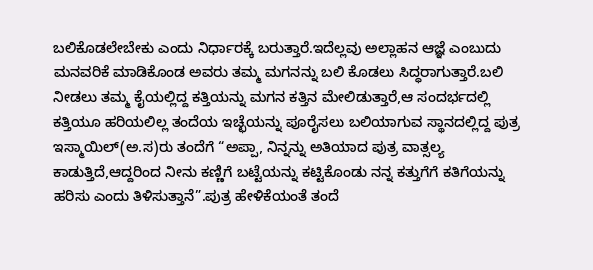ಬಲಿಕೊಡಲೇಬೇಕು ಎಂದು ನಿರ್ಧಾರಕ್ಕೆ ಬರುತ್ತಾರೆ.ಇದೆಲ್ಲವು ಅಲ್ಲಾಹನ ಆಜ್ಞೆ ಎಂಬುದು ಮನವರಿಕೆ ಮಾಡಿಕೊಂಡ ಅವರು ತಮ್ಮ ಮಗನನ್ನು ಬಲಿ ಕೊಡಲು ಸಿದ್ಧರಾಗುತ್ತಾರೆ.ಬಲಿ ನೀಡಲು ತಮ್ಮ ಕೈಯಲ್ಲಿದ್ದ ಕತ್ತಿಯನ್ನು ಮಗನ ಕತ್ತಿನ ಮೇಲಿಡುತ್ತಾರೆ,ಆ ಸಂದರ್ಭದಲ್ಲಿ ಕತ್ತಿಯೂ ಹರಿಯಲಿಲ್ಲ ತಂದೆಯ ಇಚ್ಛೆಯನ್ನು ಪೂರೈಸಲು ಬಲಿಯಾಗುವ ಸ್ಥಾನದಲ್ಲಿದ್ದ ಪುತ್ರ ಇಸ್ಮಾಯಿಲ್(ಅ.ಸ)ರು ತಂದೆಗೆ “ಅಪ್ಪಾ, ನಿನ್ನನ್ನು ಅತಿಯಾದ ಪುತ್ರ ವಾತ್ಸಲ್ಯ ಕಾಡುತ್ತಿದೆ,ಆದ್ದರಿಂದ ನೀನು ಕಣ್ಣಿಗೆ ಬಟ್ಟೆಯನ್ನು ಕಟ್ಟಿಕೊಂಡು ನನ್ನ ಕತ್ತುಗೆಗೆ ಕತಿಗೆಯನ್ನು ಹರಿಸು ಎಂದು ತಿಳಿಸುತ್ತಾನೆ”.ಪುತ್ರ ಹೇಳಿಕೆಯಂತೆ ತಂದೆ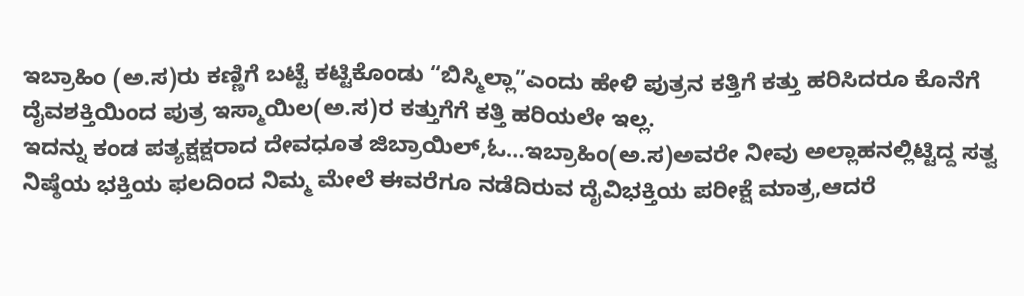ಇಬ್ರಾಹಿಂ (ಅ.ಸ)ರು ಕಣ್ಣಿಗೆ ಬಟ್ಟೆ ಕಟ್ಟಿಕೊಂಡು “ಬಿಸ್ಮಿಲ್ಲಾ”ಎಂದು ಹೇಳಿ ಪುತ್ರನ ಕತ್ತಿಗೆ ಕತ್ತು ಹರಿಸಿದರೂ ಕೊನೆಗೆ ದೈವಶಕ್ತಿಯಿಂದ ಪುತ್ರ ಇಸ್ಮಾಯಿಲ(ಅ.ಸ)ರ ಕತ್ತುಗೆಗೆ ಕತ್ತಿ ಹರಿಯಲೇ ಇಲ್ಲ.
ಇದನ್ನು ಕಂಡ ಪತ್ಯಕ್ಷಕ್ಷರಾದ ದೇವಧೂತ ಜಿಬ್ರಾಯಿಲ್,ಓ…ಇಬ್ರಾಹಿಂ(ಅ.ಸ)ಅವರೇ ನೀವು ಅಲ್ಲಾಹನಲ್ಲಿಟ್ಟಿದ್ದ ಸತ್ವ ನಿಷ್ಠೆಯ ಭಕ್ತಿಯ ಫಲದಿಂದ ನಿಮ್ಮ ಮೇಲೆ ಈವರೆಗೂ ನಡೆದಿರುವ ದೈವಿಭಕ್ತಿಯ ಪರೀಕ್ಷೆ ಮಾತ್ರ,ಆದರೆ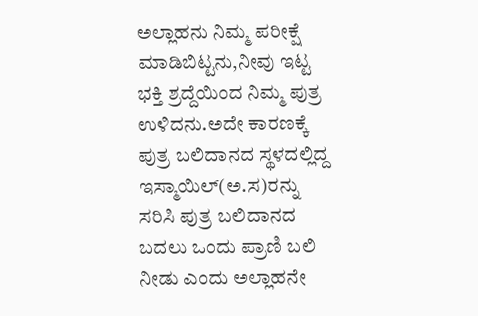ಅಲ್ಲಾಹನು ನಿಮ್ಮ ಪರೀಕ್ಷೆ ಮಾಡಿಬಿಟ್ಟನು,ನೀವು ಇಟ್ಟ ಭಕ್ತಿ ಶ್ರದ್ದೆಯಿಂದ ನಿಮ್ಮ ಪುತ್ರ ಉಳಿದನು.ಅದೇ ಕಾರಣಕ್ಕೆ ಪುತ್ರ ಬಲಿದಾನದ ಸ್ಥಳದಲ್ಲಿದ್ದ ಇಸ್ಮಾಯಿಲ್(ಅ.ಸ)ರನ್ನು ಸರಿಸಿ ಪುತ್ರ ಬಲಿದಾನದ ಬದಲು ಒಂದು ಪ್ರಾಣಿ ಬಲಿ ನೀಡು ಎಂದು ಅಲ್ಲಾಹನೇ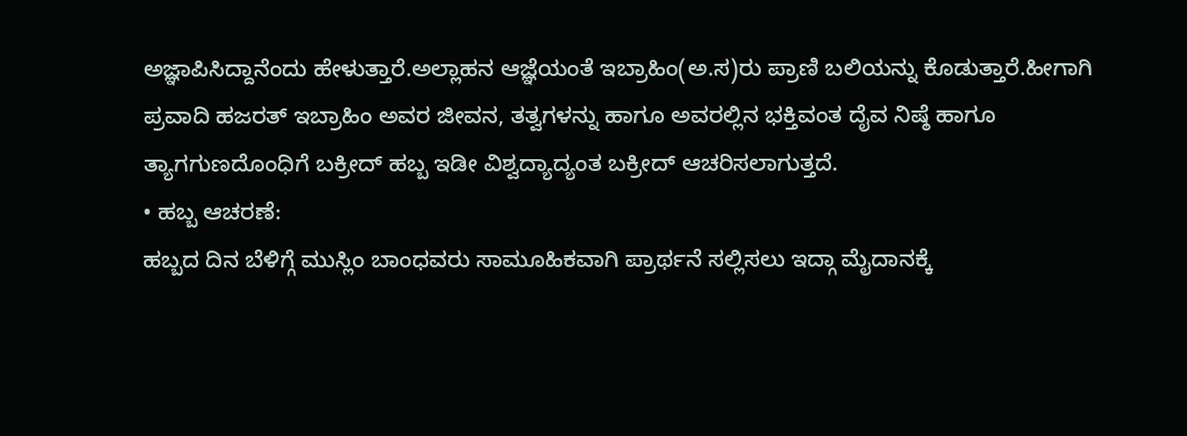ಅಜ್ಞಾಪಿಸಿದ್ದಾನೆಂದು ಹೇಳುತ್ತಾರೆ.ಅಲ್ಲಾಹನ ಆಜ್ಞೆಯಂತೆ ಇಬ್ರಾಹಿಂ(ಅ.ಸ)ರು ಪ್ರಾಣಿ ಬಲಿಯನ್ನು ಕೊಡುತ್ತಾರೆ.ಹೀಗಾಗಿ ಪ್ರವಾದಿ ಹಜರತ್ ಇಬ್ರಾಹಿಂ ಅವರ ಜೀವನ, ತತ್ವಗಳನ್ನು ಹಾಗೂ ಅವರಲ್ಲಿನ ಭಕ್ತಿವಂತ ದೈವ ನಿಷ್ಠೆ ಹಾಗೂ ತ್ಯಾಗಗುಣದೊಂಧಿಗೆ ಬಕ್ರೀದ್ ಹಬ್ಬ ಇಡೀ ವಿಶ್ವದ್ಯಾದ್ಯಂತ ಬಕ್ರೀದ್ ಆಚರಿಸಲಾಗುತ್ತದೆ.
• ಹಬ್ಬ ಆಚರಣೆ:
ಹಬ್ಬದ ದಿನ ಬೆಳಿಗ್ಗೆ ಮುಸ್ಲಿಂ ಬಾಂಧವರು ಸಾಮೂಹಿಕವಾಗಿ ಪ್ರಾರ್ಥನೆ ಸಲ್ಲಿಸಲು ಇದ್ಗಾ ಮೈದಾನಕ್ಕೆ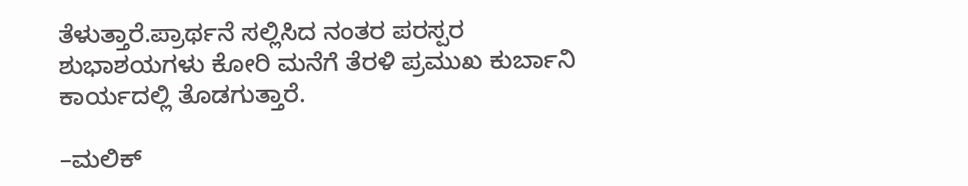ತೆಳುತ್ತಾರೆ.ಪ್ರಾರ್ಥನೆ ಸಲ್ಲಿಸಿದ ನಂತರ ಪರಸ್ಪರ ಶುಭಾಶಯಗಳು ಕೋರಿ ಮನೆಗೆ ತೆರಳಿ ಪ್ರಮುಖ ಕುರ್ಬಾನಿ ಕಾರ್ಯದಲ್ಲಿ ತೊಡಗುತ್ತಾರೆ.

–ಮಲಿಕ್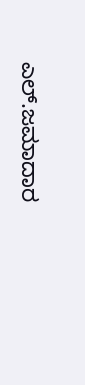ಎಲ್.ಜಮಾದಾರ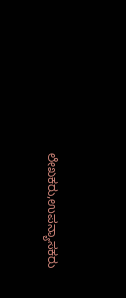ಲೇಖಕರು,ಉಪನ್ಯಾಸಕರು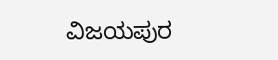ವಿಜಯಪುರ